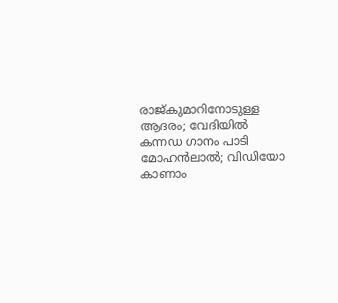രാജ്കുമാറിനോടുള്ള ആദരം; വേദിയിൽ കന്നഡ ഗാനം പാടി മോഹൻലാൽ; വിഡിയോ കാണാം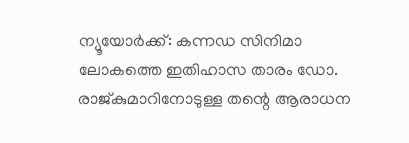ന്യൂയോർക്ക്: കന്നഡ സിനിമാ ലോകത്തെ ഇതിഹാസ താരം ഡോ. രാജ്കുമാറിനോടുള്ള തന്റെ ആരാധന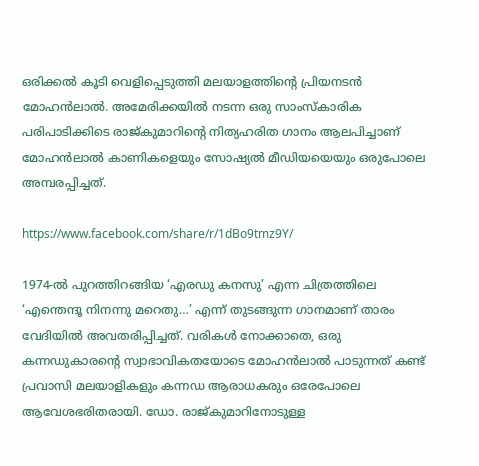ഒരിക്കൽ കൂടി വെളിപ്പെടുത്തി മലയാളത്തിന്റെ പ്രിയനടൻ മോഹൻലാൽ. അമേരിക്കയിൽ നടന്ന ഒരു സാംസ്‌കാരിക പരിപാടിക്കിടെ രാജ്കുമാറിന്റെ നിത്യഹരിത ഗാനം ആലപിച്ചാണ് മോഹൻലാൽ കാണികളെയും സോഷ്യൽ മീഡിയയെയും ഒരുപോലെ അമ്പരപ്പിച്ചത്.

https://www.facebook.com/share/r/1dBo9tmz9Y/

1974-ൽ പുറത്തിറങ്ങിയ ‘എരഡു കനസു’ എന്ന ചിത്രത്തിലെ ‘എന്തെന്ദൂ നിനന്നു മറെതു…’ എന്ന് തുടങ്ങുന്ന ഗാനമാണ് താരം വേദിയിൽ അവതരിപ്പിച്ചത്. വരികൾ നോക്കാതെ, ഒരു കന്നഡുകാരന്റെ സ്വാഭാവികതയോടെ മോഹൻലാൽ പാടുന്നത് കണ്ട് പ്രവാസി മലയാളികളും കന്നഡ ആരാധകരും ഒരേപോലെ ആവേശഭരിതരായി. ഡോ. രാജ്കുമാറിനോടുള്ള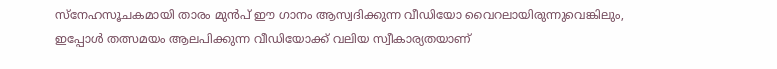സ്നേഹസൂചകമായി താരം മുൻപ് ഈ ഗാനം ആസ്വദിക്കുന്ന വീഡിയോ വൈറലായിരുന്നുവെങ്കിലും, ഇപ്പോൾ തത്സമയം ആലപിക്കുന്ന വീഡിയോക്ക് വലിയ സ്വീകാര്യതയാണ്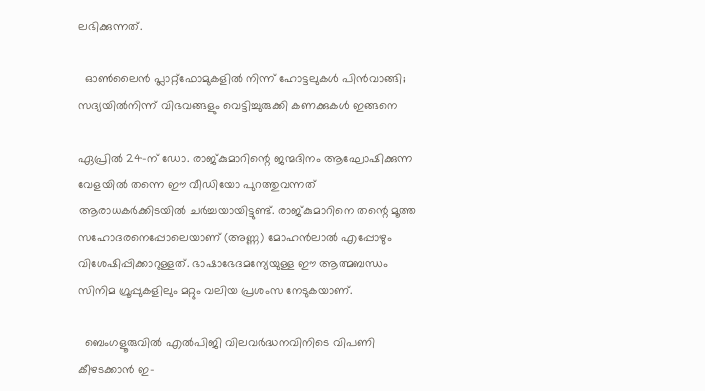ലഭിക്കുന്നത്.

  ഓണ്‍ലൈന്‍ പ്ലാറ്റ്‌ഫോമുകളില്‍ നിന്ന് ഹോട്ടലുകള്‍ പിന്‍വാങ്ങി; സദ്യയില്‍നിന്ന് വിഭവങ്ങളും വെട്ടിച്ചുരുക്കി കണക്കുകള്‍ ഇങ്ങനെ

ഏപ്രിൽ 24-ന് ഡോ. രാജ്കുമാറിന്റെ ജന്മദിനം ആഘോഷിക്കുന്ന വേളയിൽ തന്നെ ഈ വീഡിയോ പുറത്തുവന്നത് ആരാധകർക്കിടയിൽ ചർച്ചയായിട്ടുണ്ട്. രാജ്കുമാറിനെ തന്റെ മൂത്ത സഹോദരനെപ്പോലെയാണ് (അണ്ണ) മോഹൻലാൽ എപ്പോഴും വിശേഷിപ്പിക്കാറുള്ളത്. ഭാഷാഭേദമന്യേയുള്ള ഈ ആത്മബന്ധം സിനിമ ഗ്രൂപ്പുകളിലും മറ്റും വലിയ പ്രശംസ നേടുകയാണ്.

  ബെംഗളൂരുവിൽ എൽപിജി വിലവർദ്ധനവിനിടെ വിപണി കീഴടക്കാൻ ഇ-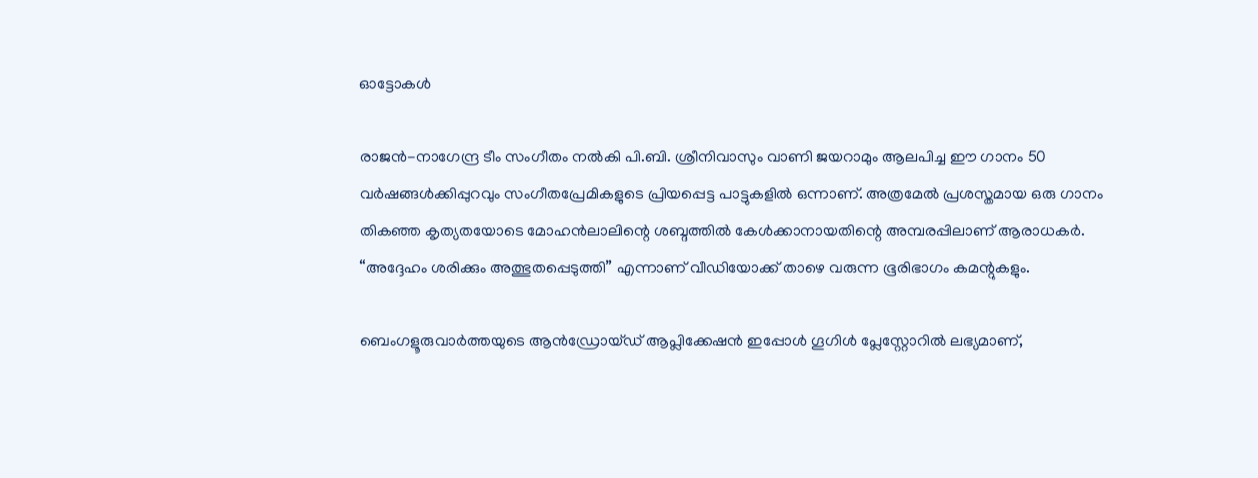ഓട്ടോകൾ

രാജൻ-നാഗേന്ദ്ര ടീം സംഗീതം നൽകി പി.ബി. ശ്രീനിവാസും വാണി ജയറാമും ആലപിച്ച ഈ ഗാനം 50 വർഷങ്ങൾക്കിപ്പുറവും സംഗീതപ്രേമികളുടെ പ്രിയപ്പെട്ട പാട്ടുകളിൽ ഒന്നാണ്. അത്രമേൽ പ്രശസ്തമായ ഒരു ഗാനം തികഞ്ഞ കൃത്യതയോടെ മോഹൻലാലിന്റെ ശബ്ദത്തിൽ കേൾക്കാനായതിന്റെ അമ്പരപ്പിലാണ് ആരാധകർ. “അദ്ദേഹം ശരിക്കും അത്ഭുതപ്പെടുത്തി” എന്നാണ് വീഡിയോക്ക് താഴെ വരുന്ന ഭൂരിഭാഗം കമന്റുകളും.

ബെംഗളൂരുവാർത്തയുടെ ആൻഡ്രോയ്ഡ് ആപ്ലിക്കേഷൻ ഇപ്പോൾ ഗൂഗിൾ പ്ലേസ്റ്റോറിൽ ലഭ്യമാണ്,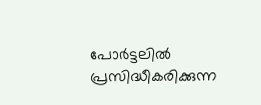പോർട്ടലിൽ പ്രസിദ്ധീകരിക്കുന്ന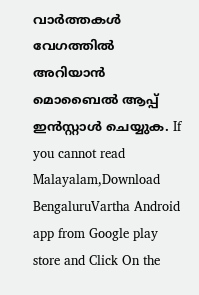വാർത്തകൾ വേഗത്തിൽ അറിയാൻ മൊബൈൽ ആപ്പ് ഇൻസ്റ്റാൾ ചെയ്യുക. If you cannot read Malayalam,Download BengaluruVartha Android app from Google play store and Click On the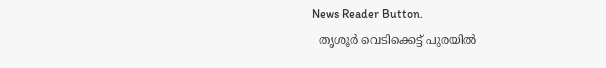News Reader Button.
  തൃശൂർ വെടിക്കെട്ട് പുരയിൽ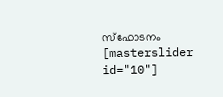സ്ഫോടനം
[masterslider id="10"]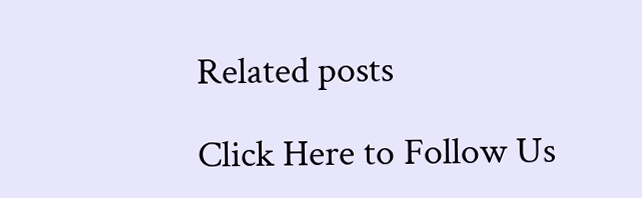Related posts

Click Here to Follow Us